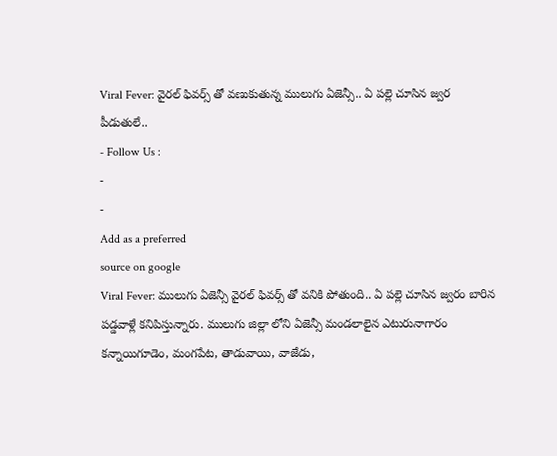Viral Fever: వైరల్ ఫివర్స్ తో వణుకుతున్న ములుగు ఏజెన్సీ.. ఏ పల్లె చూసిన జ్వర పీడుతులే..
- Follow Us :
-
-
Add as a preferred
source on google
Viral Fever: ములుగు ఏజెన్సీ వైరల్ ఫివర్స్ తో వనికి పోతుంది.. ఏ పల్లె చూసిన జ్వరం బారిన పడ్డవాళ్లే కనిపిస్తున్నారు. ములుగు జిల్లా లోని ఏజెన్సీ మండలాలైన ఎటురునాగారం కన్నాయిగూడెం, మంగపేట, తాడువాయి, వాజేడు,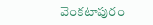వెంకటాపురం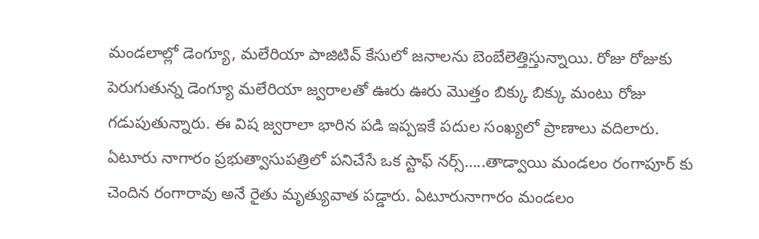మండలాల్లో డెంగ్యూ, మలేరియా పాజిటివ్ కేసులో జనాలను బెంబేలెత్తిస్తున్నాయి. రోజు రోజుకు పెరుగుతున్న డెంగ్యూ మలేరియా జ్వరాలతో ఊరు ఊరు మొత్తం బిక్కు బిక్కు మంటు రోజు గడుపుతున్నారు. ఈ విష జ్వరాలా భారిన పడి ఇప్పఇకే పదుల సంఖ్యలో ప్రాణాలు వదిలారు. ఏటూరు నాగారం ప్రభుత్వాసుపత్రిలో పనిచేసే ఒక స్టాఫ్ నర్స్…..తాడ్వాయి మండలం రంగాపూర్ కు చెందిన రంగారావు అనే రైతు మృత్యువాత పడ్డారు. ఏటూరునాగారం మండలం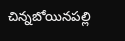చిన్నబోయినపల్లి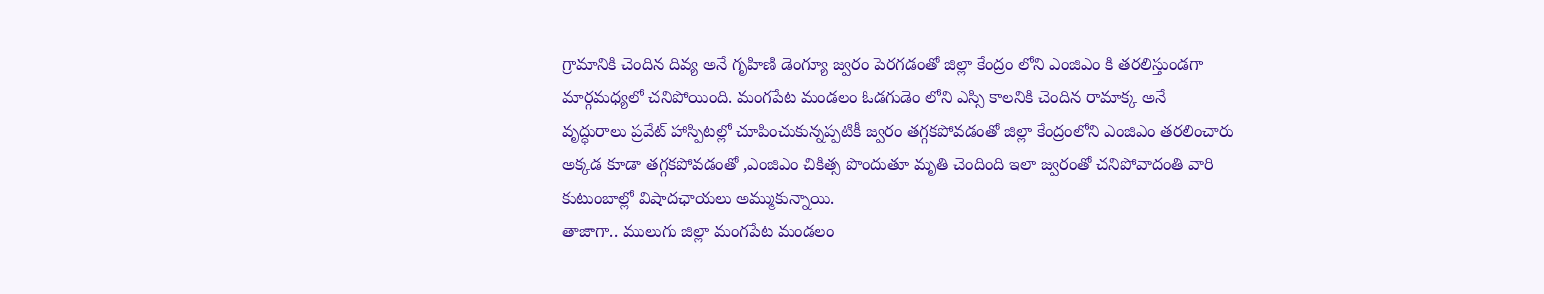గ్రామానికి చెందిన దివ్య అనే గృహిణి డెంగ్యూ జ్వరం పెరగడంతో జిల్లా కేంద్రం లోని ఎంజిఎం కి తరలిస్తుండగా మార్గమధ్యలో చనిపోయింది. మంగపేట మండలం ఓడగుడెం లోని ఎస్సి కాలనికి చెందిన రామాక్క అనే
వృద్ధురాలు ప్రవేట్ హాస్పిటల్లో చూపించుకున్నప్పటికీ జ్వరం తగ్గకపోవడంతో జిల్లా కేంద్రంలోని ఎంజిఎం తరలించారు అక్కడ కూడా తగ్గకపోవడంతో ,ఎంజిఎం చికిత్స పొందుతూ మృతి చెందింది ఇలా జ్వరంతో చనిపోవాదంతి వారి కుటుంబాల్లో విషాదఛాయలు అమ్ముకున్నాయి.
తాజాగా.. ములుగు జిల్లా మంగపేట మండలం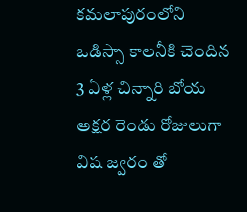కమలాపురంలోని ఒడిస్సా కాలనీకి చెందిన 3 ఏళ్ల చిన్నారి బోయ అక్షర రెండు రోజులుగా విష జ్వరం తో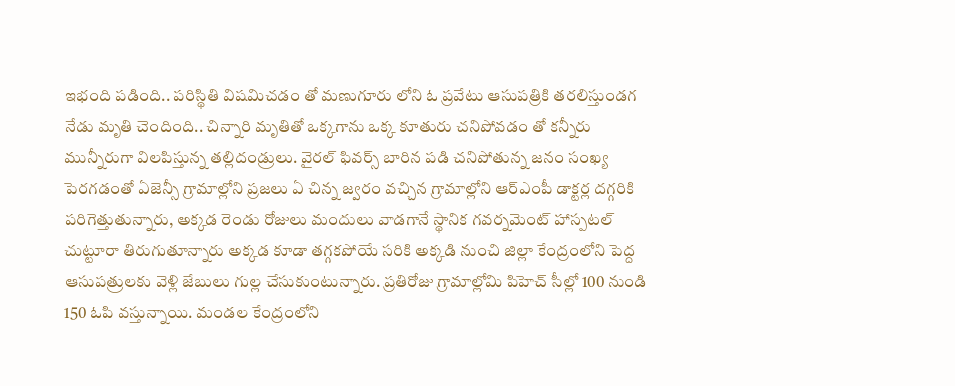ఇభంది పడింది.. పరిస్థితి విషమిచడం తో మణుగూరు లోని ఓ ప్రవేటు ఆసుపత్రికి తరలిస్తుండగ నేడు మృతి చెందింది.. చిన్నారి మృతితో ఒక్కగాను ఒక్క కూతురు చనిపోవడం తో కన్నీరు మున్నీరుగా విలపిస్తున్న తల్లిదండ్రులు. వైరల్ ఫివర్స్ బారిన పడి చనిపోతున్న జనం సంఖ్య పెరగడంతో ఏజెన్సీ గ్రామాల్లోని ప్రజలు ఏ చిన్న జ్వరం వచ్చిన గ్రామాల్లోని ఆర్ఎంపీ డాక్టర్ల దగ్గరికి పరిగెత్తుతున్నారు, అక్కడ రెండు రోజులు మందులు వాడగానే స్థానిక గవర్నమెంట్ హాస్పటల్ చుట్టూరా తిరుగుతూన్నారు అక్కడ కూడా తగ్గకపోయే సరికి అక్కడి నుంచి జిల్లా కేంద్రంలోని పెద్ద ఆసుపత్రులకు వెళ్లి జేబులు గుల్ల చేసుకుంటున్నారు. ప్రతిరోజు గ్రామాల్లోమి పిహెచ్ సీల్లో 100 నుండి 150 ఓపి వస్తున్నాయి. మండల కేంద్రంలోని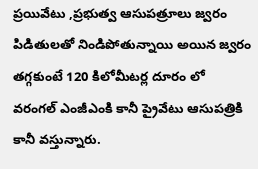ప్రయివేటు ,ప్రభుత్వ ఆసుపత్రూలు జ్వరం పిడితులతో నిండిపోతున్నాయి అయిన జ్వరం తగ్గకుంటే 120 కిలోమీటర్ల దూరం లో వరంగల్ ఎంజీఎంకి కానీ ప్రైవేటు ఆసుపత్రికి కానీ వస్తున్నారు.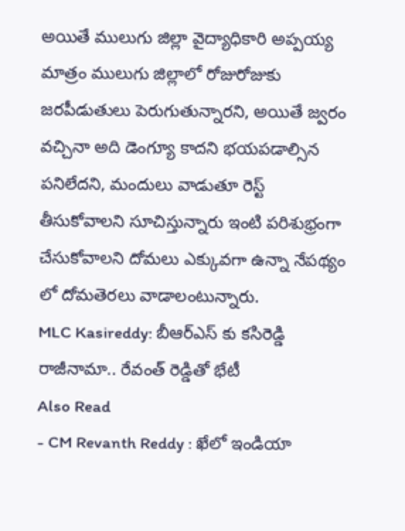అయితే ములుగు జిల్లా వైద్యాధికారి అప్పయ్య మాత్రం ములుగు జిల్లాలో రోజురోజుకు జరపీడుతులు పెరుగుతున్నారని, అయితే జ్వరం వచ్చినా అది డెంగ్యూ కాదని భయపడాల్సిన పనిలేదని, మందులు వాడుతూ రెస్ట్ తీసుకోవాలని సూచిస్తున్నారు ఇంటి పరిశుభ్రంగా చేసుకోవాలని దోమలు ఎక్కువగా ఉన్నా నేపథ్యం లో దోమతెరలు వాడాలంటున్నారు.
MLC Kasireddy: బీఆర్ఎస్ కు కసిరెడ్డి రాజీనామా.. రేవంత్ రెడ్డితో భేటీ
Also Read
- CM Revanth Reddy : ఖేలో ఇండియా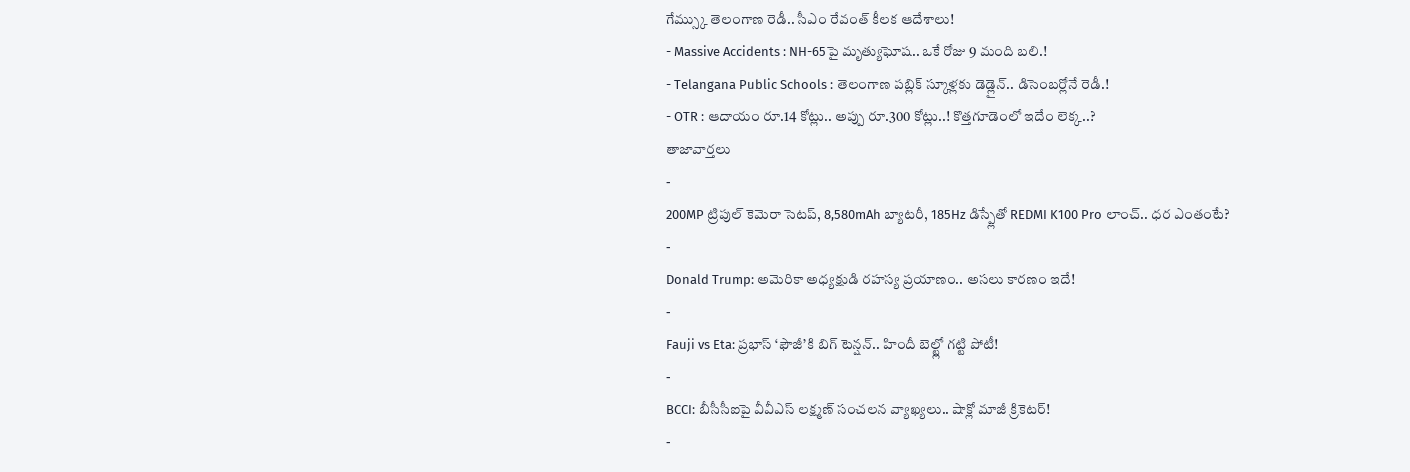గేమ్స్కు తెలంగాణ రెడీ.. సీఎం రేవంత్ కీలక ఆదేశాలు!
- Massive Accidents : NH-65పై మృత్యుఘోష.. ఒకే రోజు 9 మంది బలి.!
- Telangana Public Schools : తెలంగాణ పబ్లిక్ స్కూళ్లకు డెడ్లైన్.. డిసెంబర్లోనే రెడీ.!
- OTR : ఆదాయం రూ.14 కోట్లు.. అప్పు రూ.300 కోట్లు..! కొత్తగూడెంలో ఇదేం లెక్క..?
తాజావార్తలు
-
200MP ట్రిపుల్ కెమెరా సెటప్, 8,580mAh బ్యాటరీ, 185Hz డిస్ప్లేతో REDMI K100 Pro లాంచ్.. ధర ఎంతంటే?
-
Donald Trump: అమెరికా అధ్యక్షుడి రహస్య ప్రయాణం.. అసలు కారణం ఇదే!
-
Fauji vs Eta: ప్రభాస్ ‘ఫౌజీ’కి బిగ్ టెన్షన్.. హిందీ బెల్ట్లో గట్టి పోటీ!
-
BCCI: బీసీసీఐపై వీవీఎస్ లక్ష్మణ్ సంచలన వ్యాఖ్యలు.. షాక్లో మాజీ క్రికెటర్!
-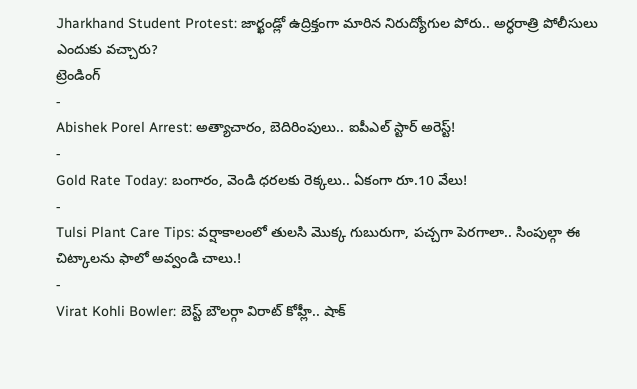Jharkhand Student Protest: జార్ఖండ్లో ఉద్రిక్తంగా మారిన నిరుద్యోగుల పోరు.. అర్ధరాత్రి పోలీసులు ఎందుకు వచ్చారు?
ట్రెండింగ్
-
Abishek Porel Arrest: అత్యాచారం, బెదిరింపులు.. ఐపీఎల్ స్టార్ అరెస్ట్!
-
Gold Rate Today: బంగారం, వెండి ధరలకు రెక్కలు.. ఏకంగా రూ.10 వేలు!
-
Tulsi Plant Care Tips: వర్షాకాలంలో తులసి మొక్క గుబురుగా, పచ్చగా పెరగాలా.. సింపుల్గా ఈ చిట్కాలను ఫాలో అవ్వండి చాలు.!
-
Virat Kohli Bowler: బెస్ట్ బౌలర్గా విరాట్ కోహ్లీ.. షాక్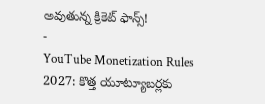అవుతున్న క్రికెట్ ఫాన్స్!
-
YouTube Monetization Rules 2027: కొత్త యూట్యూబర్లకు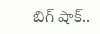బిగ్ షాక్..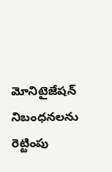మోనిటైజేషన్ నిబంధనలను రెట్టింపు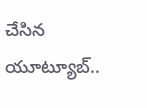చేసిన యూట్యూబ్..